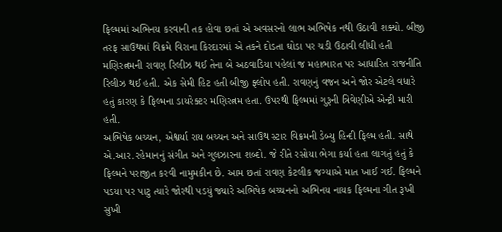ફિલ્મમાં અભિનય કરવાની તક હોવા છતાં એ અવસરનો લાભ અભિષેક નથી ઉઠાવી શક્યો. બીજી તરફ સાઉથમાં વિક્રમે વિરાના કિરદારમાં એ તકને દોડતા ઘોડા પર ચડી ઉઠાવી લીધી હતી
મણિરત્નમની રાવણ રિલીઝ થઈ તેના બે અઠવાડિયા પહેલાં જ મહાભારત પર આધારિત રાજનીતિ રિલીઝ થઈ હતી. એક સેમી હિટ હતી બીજી ફ્લોપ હતી. રાવણનું વજન અને જોર એટલે વધારે હતું કારણ કે ફિલ્મના ડાયરેક્ટર મણિરત્નમ હતા. ઉપરથી ફિલ્મમાં ગુરૂની ત્રિવેણીએ એન્ટ્રી મારી હતી.
અભિષેક બચ્ચન, એશ્વર્યા રાય બચ્ચન અને સાઉથ સ્ટાર વિક્રમની ડેબ્યુ હિન્દી ફિલ્મ હતી. સાથે એ.આર.રહેમાનનું સંગીત અને ગુલઝારના શબ્દો. જે રીતે રસોયા ભેગા કર્યા હતા લાગતું હતું કે ફિલ્મને પરાજીત કરવી નામુમકીન છે. આમ છતાં રાવણ કેટલીક જગ્યાએ માત ખાઈ ગઈ. ફિલ્મને પડયા પર પાટુ ત્યારે જોરથી પડયું જ્યારે અભિષેક બચ્ચનનો અભિનય નાયક ફિલ્મના ગીત રૂખી સુખી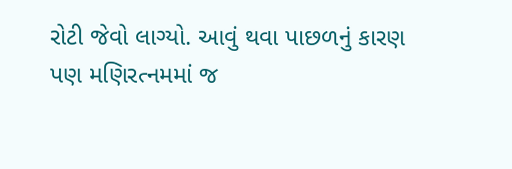રોટી જેવો લાગ્યો. આવું થવા પાછળનું કારણ પણ મણિરત્નમમાં જ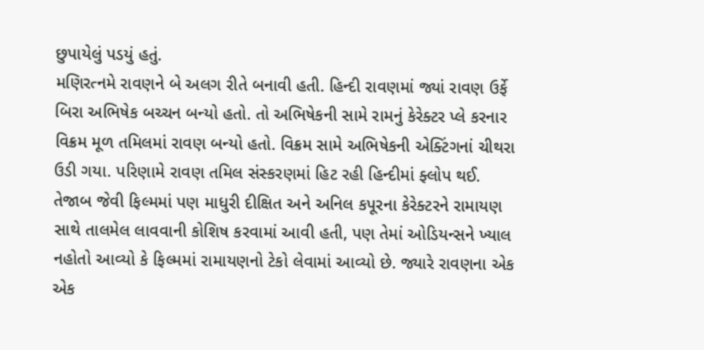છુપાયેલું પડયું હતું.
મણિરત્નમે રાવણને બે અલગ રીતે બનાવી હતી. હિન્દી રાવણમાં જ્યાં રાવણ ઉર્ફે બિરા અભિષેક બચ્ચન બન્યો હતો. તો અભિષેકની સામે રામનું કેરેક્ટર પ્લે કરનાર વિક્રમ મૂળ તમિલમાં રાવણ બન્યો હતો. વિક્રમ સામે અભિષેકની એક્ટિંગનાં ચીથરા ઉડી ગયા. પરિણામે રાવણ તમિલ સંસ્કરણમાં હિટ રહી હિન્દીમાં ફ્લોપ થઈ.
તેજાબ જેવી ફિલ્મમાં પણ માધુરી દીક્ષિત અને અનિલ કપૂરના કેરેક્ટરને રામાયણ સાથે તાલમેલ લાવવાની કોશિષ કરવામાં આવી હતી, પણ તેમાં ઓડિયન્સને ખ્યાલ નહોતો આવ્યો કે ફિલ્મમાં રામાયણનો ટેકો લેવામાં આવ્યો છે. જ્યારે રાવણના એક એક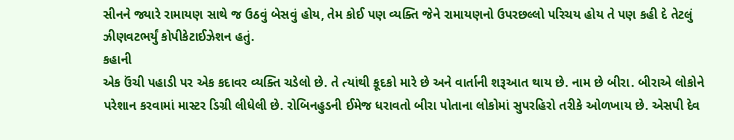સીનને જ્યારે રામાયણ સાથે જ ઉઠવું બેસવું હોય, તેમ કોઈ પણ વ્યક્તિ જેને રામાયણનો ઉપરછલ્લો પરિચય હોય તે પણ કહી દે તેટલું ઝીણવટભર્યું કોપીકેટાઈઝેશન હતું.
કહાની
એક ઉંચી પહાડી પર એક કદાવર વ્યક્તિ ચડેલો છે. તે ત્યાંથી કૂદકો મારે છે અને વાર્તાની શરૂઆત થાય છે. નામ છે બીરા. બીરાએ લોકોને પરેશાન કરવામાં માસ્ટર ડિગ્રી લીધેલી છે. રોબિનહુડની ઈમેજ ધરાવતો બીરા પોતાના લોકોમાં સુપરહિરો તરીકે ઓળખાય છે. એસપી દેવ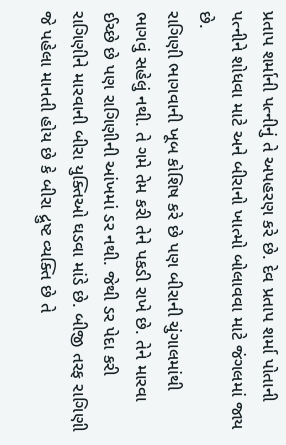પ્રતાપ શર્માની પત્નીનું તે અપહરણ કરે છે. દેવ પ્રતાપ શર્મા પોતાની પત્નીને શોધવા માટે અને બીરાનો ખાત્મો બોલાવવા માટે જંગલમાં જાય છે.
રાગિણી ભાગવાની ખૂબ કોશિષ કરે છે પણ બીરાની ચુંગાલમાંથી ભાગવું સહેલું નથી. તે ગમે તેમ કરી તેને પકડી રાખે છે. તેને મારવા ઈચ્છે છે પણ રાગિણીની આંખમાં ડર નથી. જેથી ડર પેદા કરી રાગિણીને મારવાની બીરા યુક્તિઓ ઘડવા માંડે છે. બીજી તરફ રાગિણી જે પહેલા માનતી હોય છે કે બીરા દ્રુષ્ટ વ્યક્તિ છે તે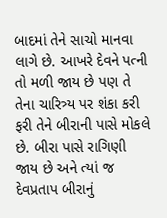બાદમાં તેને સાચો માનવા લાગે છે. આખરે દેવને પત્ની તો મળી જાય છે પણ તે તેના ચારિત્ર્ય પર શંકા કરી ફરી તેને બીરાની પાસે મોકલે છે. બીરા પાસે રાગિણી જાય છે અને ત્યાં જ દેવપ્રતાપ બીરાનું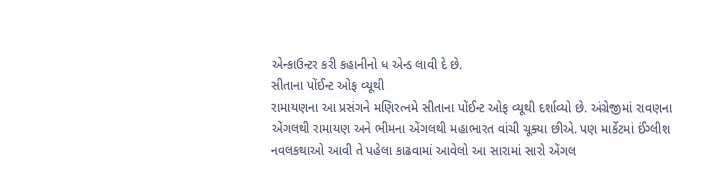એન્કાઉન્ટર કરી કહાનીનો ધ એન્ડ લાવી દે છે.
સીતાના પોંઈન્ટ ઓફ વ્યૂથી
રામાયણના આ પ્રસંગને મણિરત્નમે સીતાના પોંઈન્ટ ઓફ વ્યૂથી દર્શાવ્યો છે. અંગ્રેજીમાં રાવણના એંગલથી રામાયણ અને ભીમના એંગલથી મહાભારત વાંચી ચૂક્યા છીએ. પણ માર્કેટમાં ઈંગ્લીશ નવલકથાઓ આવી તે પહેલા કાઢવામાં આવેલો આ સારામાં સારો એંગલ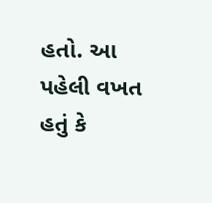હતો. આ પહેલી વખત હતું કે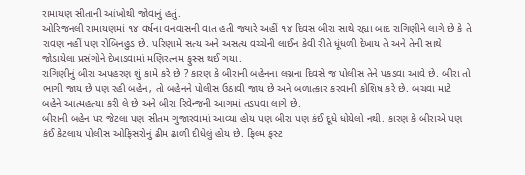રામાયણ સીતાની આંખોથી જોવાનું હતું.
ઓરિજનલી રામાયણમાં ૧૪ વર્ષના વનવાસની વાત હતી જ્યારે અહીં ૧૪ દિવસ બીરા સાથે રહ્યા બાદ રાગિણીને લાગે છે કે તે રાવણ નહીં પણ રોબિનહુડ છે. પરિણામે સત્ય અને અસત્ય વચ્ચેની લાઈન કેવી રીતે ધૂંધળી દેખાય તે અને તેની સાથે જોડાયેલા પ્રસંગોને દેખાડવામાં મણિરત્નમ ફુસ્સ થઈ ગયા.
રાગિણીનું બીરા અપહરણ શું કામે કરે છે ? કારણ કે બીરાની બહેનના લગ્નના દિવસે જ પોલીસ તેને પકડવા આવે છે. બીરા તો ભાગી જાય છે પણ રહી બહેન, તો બહેનને પોલીસ ઉઠાવી જાય છે અને બળાત્કાર કરવાની કોશિષ કરે છે. બચવા માટે બહેને આત્મહત્યા કરી લે છે અને બીરા રિવેન્જની આગમાં તડપવા લાગે છે.
બીરાની બહેન પર જેટલા પણ સીતમ ગુજારવામાં આવ્યા હોય પણ બીરા પણ કંઈ દૂધે ધોયેલો નથી. કારણ કે બીરાએ પણ કંઈ કેટલાય પોલીસ ઓફિસરોનું ઢીમ ઢાળી દીધેલું હોય છે. ફિલ્મ ફસ્ટ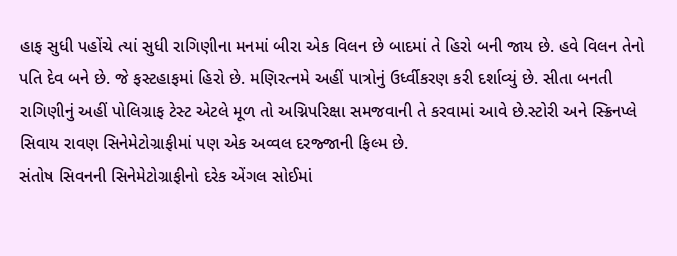હાફ સુધી પહોંચે ત્યાં સુધી રાગિણીના મનમાં બીરા એક વિલન છે બાદમાં તે હિરો બની જાય છે. હવે વિલન તેનો પતિ દેવ બને છે. જે ફસ્ટહાફમાં હિરો છે. મણિરત્નમે અહીં પાત્રોનું ઉર્ધ્વીકરણ કરી દર્શાવ્યું છે. સીતા બનતી રાગિણીનું અહીં પોલિગ્રાફ ટેસ્ટ એટલે મૂળ તો અગ્નિપરિક્ષા સમજવાની તે કરવામાં આવે છે.સ્ટોરી અને સ્ક્રિનપ્લે સિવાય રાવણ સિનેમેટોગ્રાફીમાં પણ એક અવ્વલ દરજ્જાની ફિલ્મ છે.
સંતોષ સિવનની સિનેમેટોગ્રાફીનો દરેક એંગલ સોઈમાં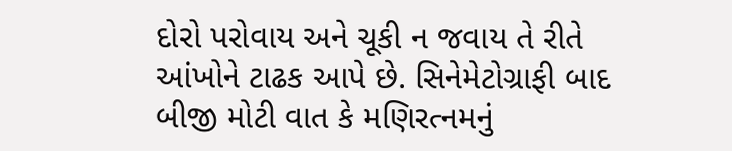દોરો પરોવાય અને ચૂકી ન જવાય તે રીતે આંખોને ટાઢક આપે છે. સિનેમેટોગ્રાફી બાદ બીજી મોટી વાત કે મણિરત્નમનું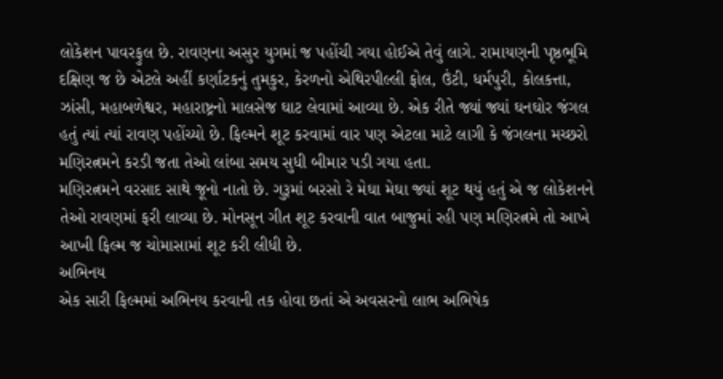લોકેશન પાવરફુલ છે. રાવણના અસુર યુગમાં જ પહોંચી ગયા હોઈએ તેવું લાગે. રામાયણની પૃષ્ઠભૂમિ દક્ષિણ જ છે એટલે અહીં કર્ણાટકનું તુમકુર, કેરળનો એથિરપીલ્લી ફોલ, ઉંટી, ધર્મપુરી, કોલકત્તા, ઝાંસી, મહાબળેશ્વર, મહારાષ્ટ્રનો માલસેજ ઘાટ લેવામાં આવ્યા છે. એક રીતે જ્યાં જ્યાં ઘનઘોર જંગલ હતું ત્યાં ત્યાં રાવણ પહોંચ્યો છે. ફિલ્મને શૂટ કરવામાં વાર પણ એટલા માટે લાગી કે જંગલના મચ્છરો મણિરત્નમને કરડી જતા તેઓ લાંબા સમય સુધી બીમાર પડી ગયા હતા.
મણિરત્નમને વરસાદ સાથે જૂનો નાતો છે. ગુરૂમાં બરસો રે મેઘા મેઘા જ્યાં શૂટ થયું હતું એ જ લોકેશનને તેઓ રાવણમાં ફરી લાવ્યા છે. મોનસૂન ગીત શૂટ કરવાની વાત બાજુમાં રહી પણ મણિરત્નમે તો આખે આખી ફિલ્મ જ ચોમાસામાં શૂટ કરી લીધી છે.
અભિનય
એક સારી ફિલ્મમાં અભિનય કરવાની તક હોવા છતાં એ અવસરનો લાભ અભિષેક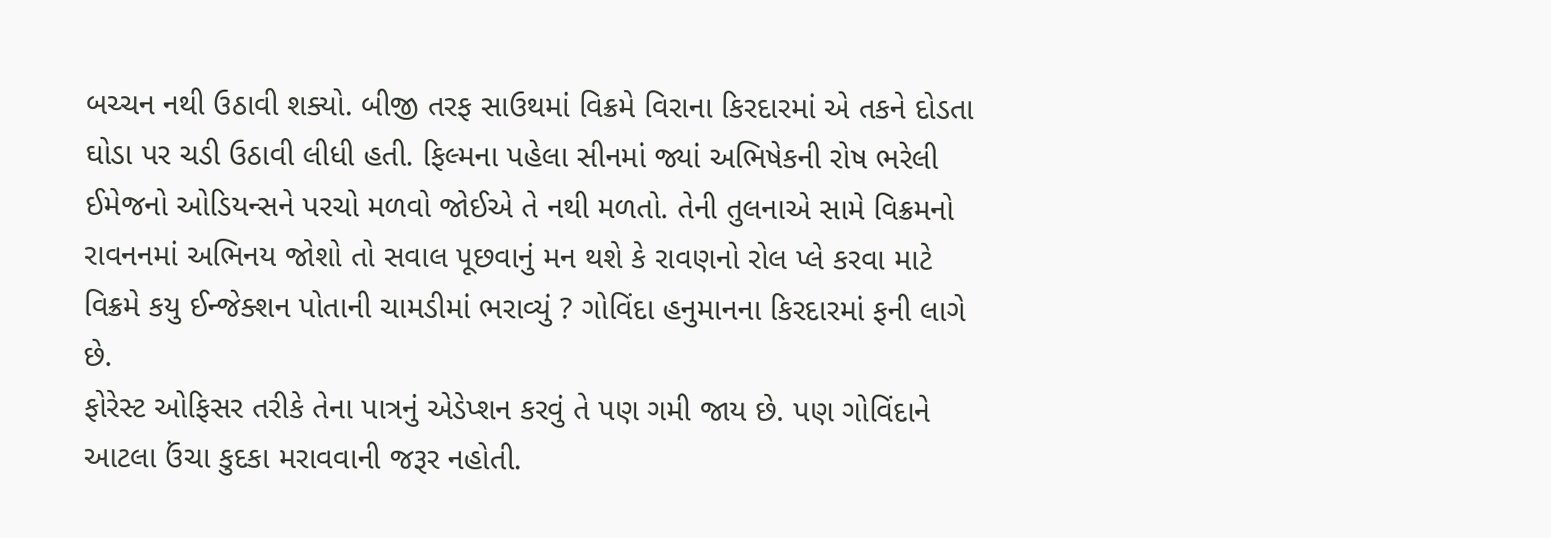બચ્ચન નથી ઉઠાવી શક્યો. બીજી તરફ સાઉથમાં વિક્રમે વિરાના કિરદારમાં એ તકને દોડતા ઘોડા પર ચડી ઉઠાવી લીધી હતી. ફિલ્મના પહેલા સીનમાં જ્યાં અભિષેકની રોષ ભરેલી ઈમેજનો ઓડિયન્સને પરચો મળવો જોઈએ તે નથી મળતો. તેની તુલનાએ સામે વિક્રમનો રાવનનમાં અભિનય જોશો તો સવાલ પૂછવાનું મન થશે કે રાવણનો રોલ પ્લે કરવા માટે વિક્રમે કયુ ઈન્જેક્શન પોતાની ચામડીમાં ભરાવ્યું ? ગોવિંદા હનુમાનના કિરદારમાં ફની લાગે છે.
ફોરેસ્ટ ઓફિસર તરીકે તેના પાત્રનું એડેપ્શન કરવું તે પણ ગમી જાય છે. પણ ગોવિંદાને આટલા ઉંચા કુદકા મરાવવાની જરૂર નહોતી.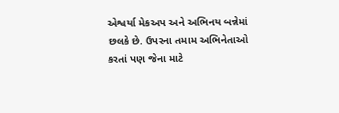એશ્વર્યા મેકઅપ અને અભિનય બન્નેમાં છલકે છે. ઉપરના તમામ અભિનેતાઓ કરતાં પણ જેના માટે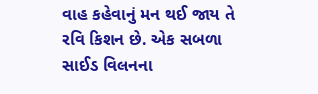વાહ કહેવાનું મન થઈ જાય તે રવિ કિશન છે. એક સબળા સાઈડ વિલનના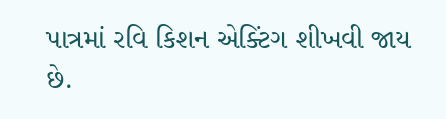પાત્રમાં રવિ કિશન એક્ટિંગ શીખવી જાય છે.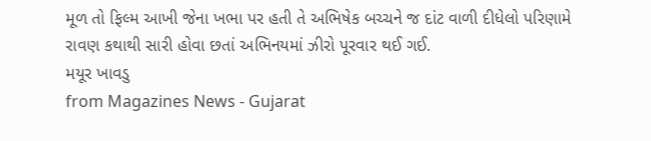મૂળ તો ફિલ્મ આખી જેના ખભા પર હતી તે અભિષેક બચ્ચને જ દાંટ વાળી દીધેલો પરિણામે રાવણ કથાથી સારી હોવા છતાં અભિનયમાં ઝીરો પૂરવાર થઈ ગઈ.
મયૂર ખાવડુ
from Magazines News - Gujarat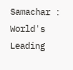Samachar : World's Leading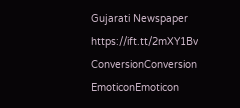Gujarati Newspaper https://ift.tt/2mXY1Bv
ConversionConversion EmoticonEmoticon